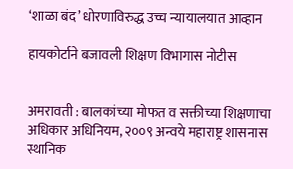‘शाळा बंद’ धोरणाविरुद्ध उच्च न्यायालयात आव्हान

हायकोर्टाने बजावली शिक्षण विभागास नोटीस


अमरावती : बालकांच्या मोफत व सक्तीच्या शिक्षणाचा अधिकार अधिनियम, २००९ अन्वये महाराष्ट्र शासनास स्थानिक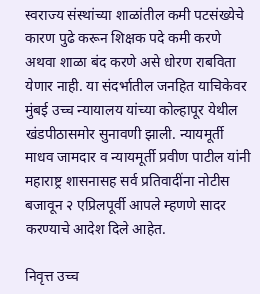स्वराज्य संस्थांच्या शाळांतील कमी पटसंख्येचे कारण पुढे करून शिक्षक पदे कमी करणे अथवा शाळा बंद करणे असे धोरण राबविता येणार नाही. या संदर्भातील जनहित याचिकेवर मुंबई उच्च न्यायालय यांच्या कोल्हापूर येथील खंडपीठासमोर सुनावणी झाली. न्यायमूर्ती माधव जामदार व न्यायमूर्ती प्रवीण पाटील यांनी महाराष्ट्र शासनासह सर्व प्रतिवादींना नोटीस बजावून २ एप्रिलपूर्वी आपले म्हणणे सादर करण्याचे आदेश दिले आहेत.

निवृत्त उच्च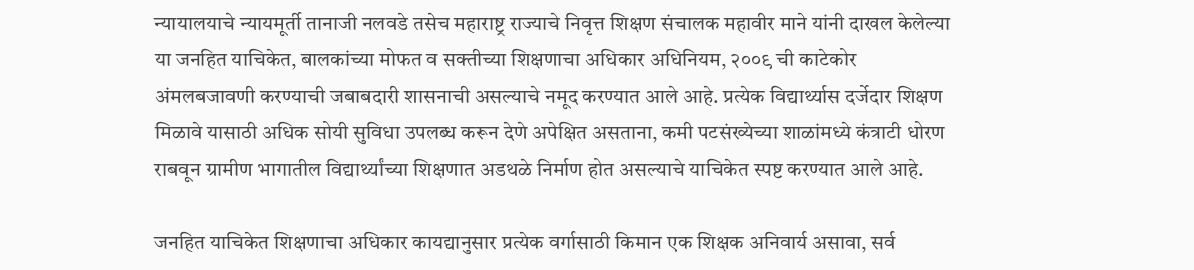न्यायालयाचे न्यायमूर्ती तानाजी नलवडे तसेच महाराष्ट्र राज्याचे निवृत्त शिक्षण संचालक महावीर माने यांनी दाखल केलेल्या या जनहित याचिकेत, बालकांच्या मोफत व सक्तीच्या शिक्षणाचा अधिकार अधिनियम, २००९ ची काटेकोर अंमलबजावणी करण्याची जबाबदारी शासनाची असल्याचे नमूद करण्यात आले आहे. प्रत्येक विद्यार्थ्यास दर्जेदार शिक्षण मिळावे यासाठी अधिक सोयी सुविधा उपलब्ध करून देणे अपेक्षित असताना, कमी पटसंख्येच्या शाळांमध्ये कंत्राटी धोरण राबवून ग्रामीण भागातील विद्यार्थ्यांच्या शिक्षणात अडथळे निर्माण होत असल्याचे याचिकेत स्पष्ट करण्यात आले आहे.

जनहित याचिकेत शिक्षणाचा अधिकार कायद्यानुसार प्रत्येक वर्गासाठी किमान एक शिक्षक अनिवार्य असावा, सर्व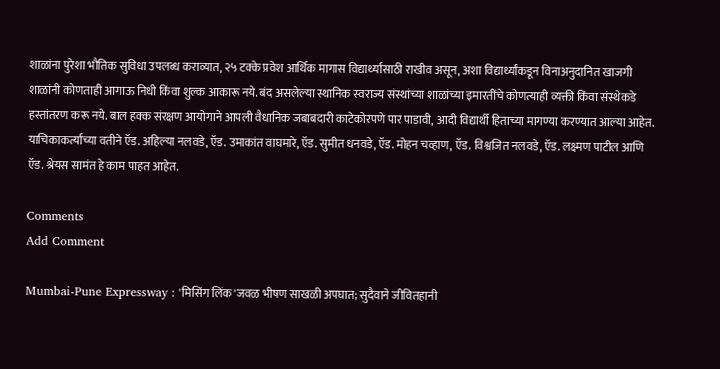शाळांना पुरेशा भौतिक सुविधा उपलब्ध कराव्यात, २५ टक्के प्रवेश आर्थिक मागास विद्यार्थ्यांसाठी राखीव असून, अशा विद्यार्थ्यांकडून विनाअनुदानित खाजगी शाळांनी कोणताही आगाऊ निधी किंवा शुल्क आकारू नये. बंद असलेल्या स्थानिक स्वराज्य संस्थांच्या शाळांच्या इमारतींचे कोणत्याही व्यक्ती किंवा संस्थेकडे हस्तांतरण करू नये. बाल हक्क संरक्षण आयोगाने आपली वैधानिक जबाबदारी काटेकोरपणे पार पाडावी, आदी विद्यार्थी हिताच्या मागण्या करण्यात आल्या आहेत. याचिकाकर्त्यांच्या वतीने ऍड. अहिल्या नलवडे, ऍड. उमाकांत वाघमारे, ऍड. सुमीत धनवडे, ऍड. मोहन चव्हाण, ऍड. विश्वजित नलवडे, ऍड. लक्ष्मण पाटील आणि ऍड. श्रेयस सामंत हे काम पाहत आहेत.

Comments
Add Comment

Mumbai-Pune Expressway : 'मिसिंग लिंक'जवळ भीषण साखळी अपघात; सुदैवाने जीवितहानी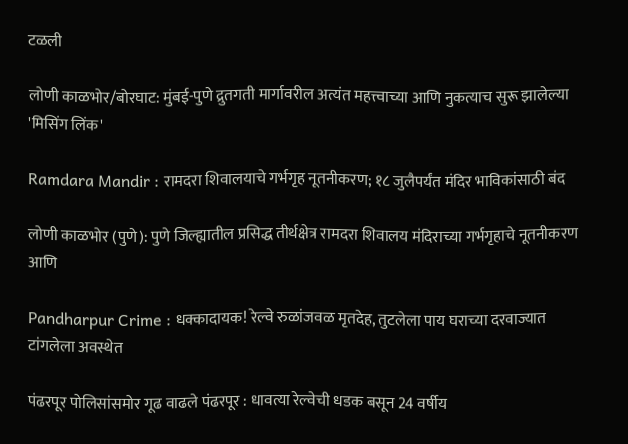टळली

लोणी काळभोर/बोरघाट: मुंबई-पुणे द्रुतगती मार्गावरील अत्यंत महत्त्वाच्या आणि नुकत्याच सुरू झालेल्या 'मिसिंग लिंक'

Ramdara Mandir : रामदरा शिवालयाचे गर्भगृह नूतनीकरण; १८ जुलैपर्यंत मंदिर भाविकांसाठी बंद

लोणी काळभोर (पुणे): पुणे जिल्ह्यातील प्रसिद्ध तीर्थक्षेत्र रामदरा शिवालय मंदिराच्या गर्भगृहाचे नूतनीकरण आणि

Pandharpur Crime : धक्कादायक! रेल्वे रुळांजवळ मृतदेह, तुटलेला पाय घराच्या दरवाज्यात टांगलेला अवस्थेत

पंढरपूर पोलिसांसमोर गूढ वाढले पंढरपूर : धावत्या रेल्वेची धडक बसून 24 वर्षीय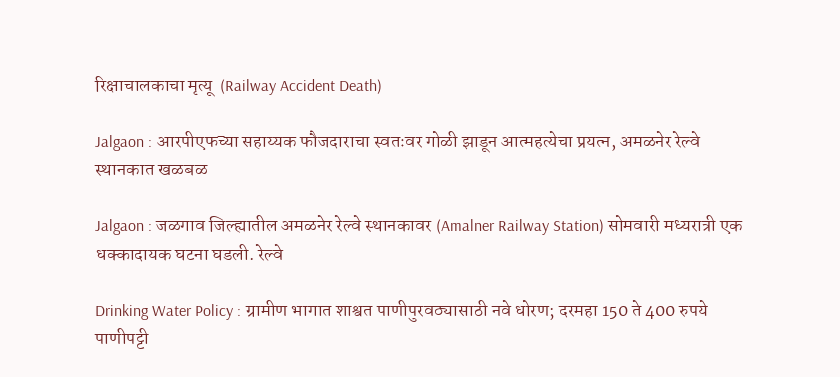रिक्षाचालकाचा मृत्यू  (Railway Accident Death)

Jalgaon : आरपीएफच्या सहाय्यक फौजदाराचा स्वतःवर गोळी झाडून आत्महत्येचा प्रयत्न, अमळनेर रेल्वे स्थानकात खळबळ

Jalgaon : जळगाव जिल्ह्यातील अमळनेर रेल्वे स्थानकावर (Amalner Railway Station) सोमवारी मध्यरात्री एक धक्कादायक घटना घडली. रेल्वे

Drinking Water Policy : ग्रामीण भागात शाश्वत पाणीपुरवठ्यासाठी नवे धोरण; दरमहा 150 ते 400 रुपये पाणीपट्टी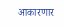आकारणार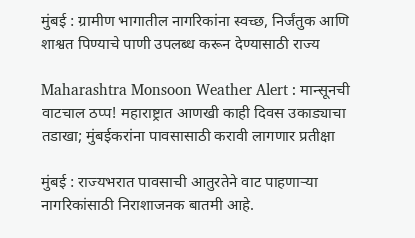मुंबई : ग्रामीण भागातील नागरिकांना स्वच्छ, निर्जंतुक आणि शाश्वत पिण्याचे पाणी उपलब्ध करून देण्यासाठी राज्य

Maharashtra Monsoon Weather Alert : मान्सूनची वाटचाल ठप्प! महाराष्ट्रात आणखी काही दिवस उकाड्याचा तडाखा; मुंबईकरांना पावसासाठी करावी लागणार प्रतीक्षा

मुंबई : राज्यभरात पावसाची आतुरतेने वाट पाहणाऱ्या नागरिकांसाठी निराशाजनक बातमी आहे.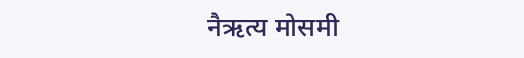नैऋत्य मोसमी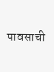पावसाची